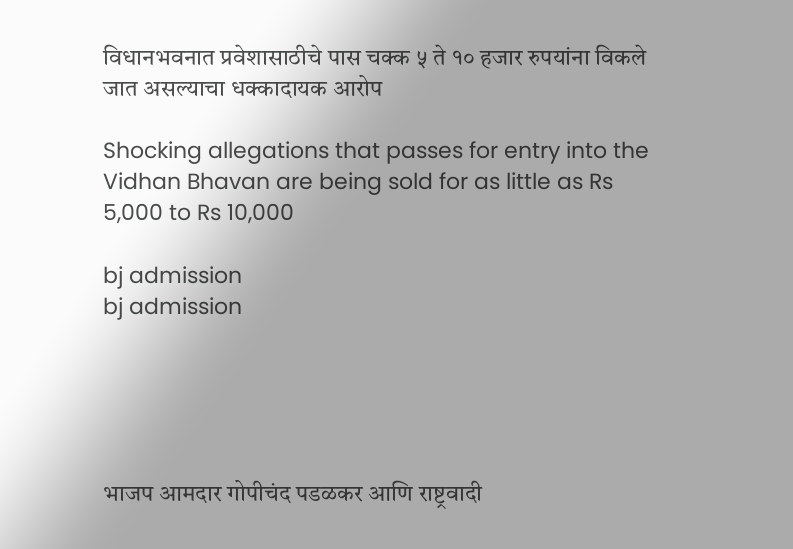विधानभवनात प्रवेशासाठीचे पास चक्क ५ ते १० हजार रुपयांना विकले जात असल्याचा धक्कादायक आरोप

Shocking allegations that passes for entry into the Vidhan Bhavan are being sold for as little as Rs 5,000 to Rs 10,000

bj admission
bj admission





भाजप आमदार गोपीचंद पडळकर आणि राष्ट्रवादी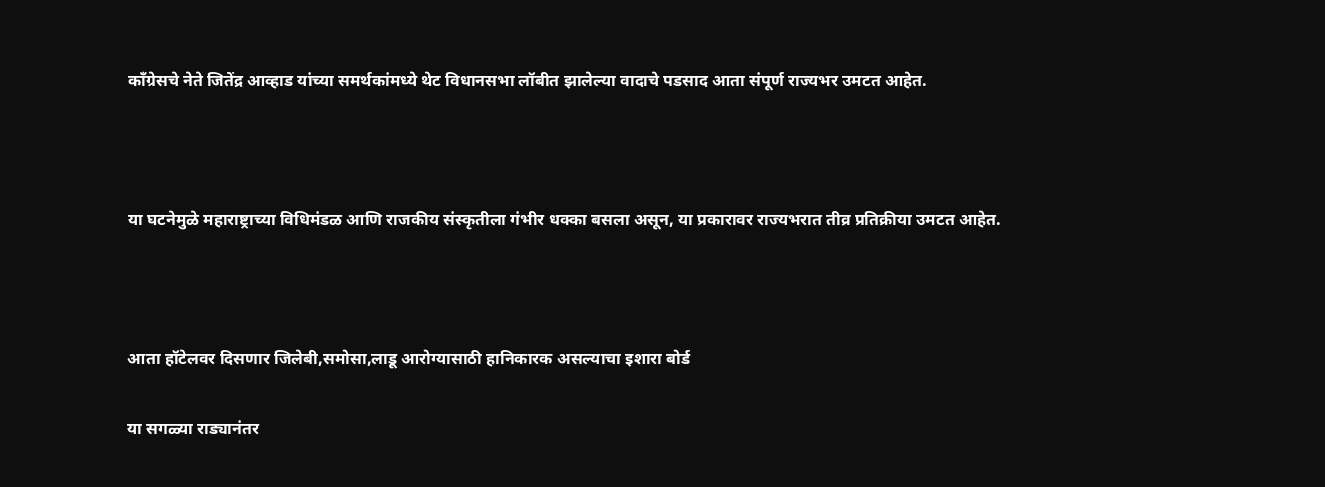काँग्रेसचे नेते जितेंद्र आव्हाड यांच्या समर्थकांमध्ये थेट विधानसभा लॉबीत झालेल्या वादाचे पडसाद आता संपूर्ण राज्यभर उमटत आहेत.



या घटनेमुळे महाराष्ट्राच्या विधिमंडळ आणि राजकीय संस्कृतीला गंभीर धक्का बसला असून, या प्रकारावर राज्यभरात तीव्र प्रतिक्रीया उमटत आहेत.



आता हॉटेलवर दिसणार जिलेबी,समोसा,लाडू आरोग्यासाठी हानिकारक असल्याचा इशारा बोर्ड

या सगळ्या राड्यानंतर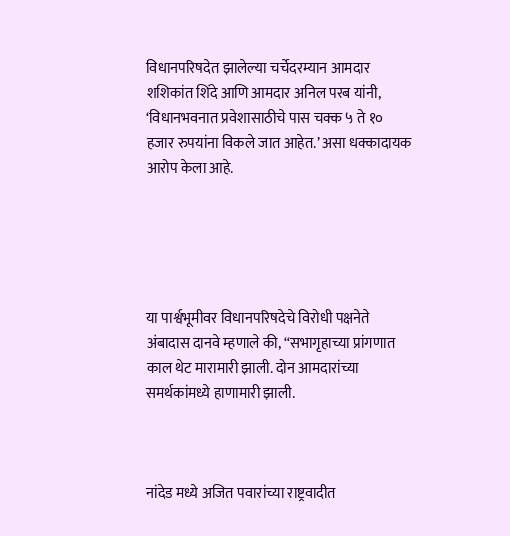विधानपरिषदेत झालेल्या चर्चेदरम्यान आमदार शशिकांत शिंदे आणि आमदार अनिल परब यांनी, ‘विधानभवनात प्रवेशासाठीचे पास चक्क ५ ते १० हजार रुपयांना विकले जात आहेत.’ असा धक्कादायक आरोप केला आहे.





या पार्श्वभूमीवर विधानपरिषदेचे विरोधी पक्षनेते अंबादास दानवे म्हणाले की, “सभागृहाच्या प्रांगणात काल थेट मारामारी झाली. दोन आमदारांच्या समर्थकांमध्ये हाणामारी झाली.



नांदेड मध्ये अजित पवारांच्या राष्ट्रवादीत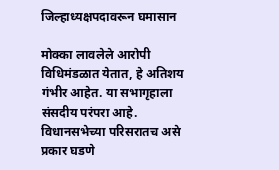जिल्हाध्यक्षपदावरून घमासान

मोक्का लावलेले आरोपी विधिमंडळात येतात, हे अतिशय गंभीर आहेत. या सभागृहाला संसदीय परंपरा आहे. विधानसभेच्या परिसरातच असे प्रकार घडणे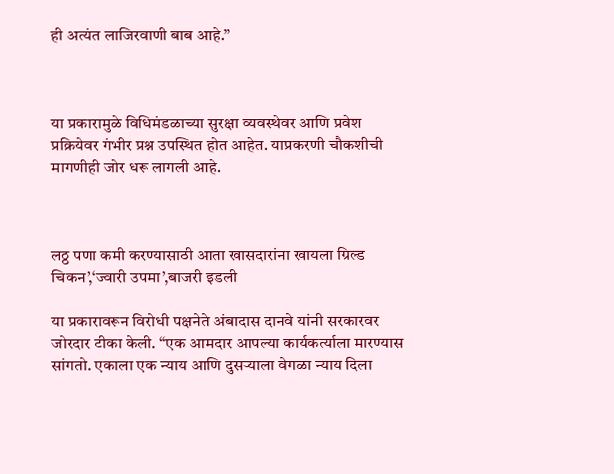ही अत्यंत लाजिरवाणी बाब आहे.”



या प्रकारामुळे विधिमंडळाच्या सुरक्षा व्यवस्थेवर आणि प्रवेश प्रक्रियेवर गंभीर प्रश्न उपस्थित होत आहेत. याप्रकरणी चौकशीची मागणीही जोर धरू लागली आहे.



लठ्ठ पणा कमी करण्यासाठी आता खासदारांना खायला ग्रिल्ड चिकन’,‘ज्वारी उपमा’,बाजरी इडली

या प्रकारावरून विरोधी पक्षनेते अंबादास दानवे यांनी सरकारवर जोरदार टीका केली. “एक आमदार आपल्या कार्यकर्त्याला मारण्यास सांगतो. एकाला एक न्याय आणि दुसऱ्याला वेगळा न्याय दिला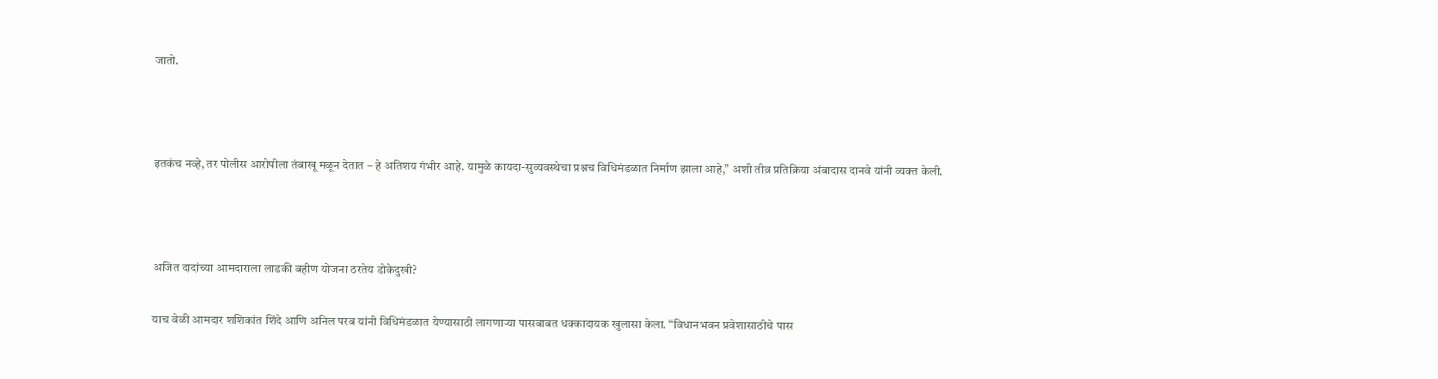जातो.



इतकंच नव्हे, तर पोलीस आरोपीला तंबाखू मळून देतात – हे अतिशय गंभीर आहे. यामुळे कायदा-सुव्यवस्थेचा प्रश्नच विधिमंडळात निर्माण झाला आहे,” अशी तीव्र प्रतिक्रिया अंबादास दानवे यांनी व्यक्त केली.



अजित दादांच्या आमदाराला लाडकी बहीण योजना ठरतेय डोकेदुखी?

याच वेळी आमदार शशिकांत शिंदे आणि अनिल परब यांनी विधिमंडळात येण्यासाठी लागणाऱ्या पासबाबत धक्कादायक खुलासा केला. “विधानभवन प्रवेशासाठीचे पास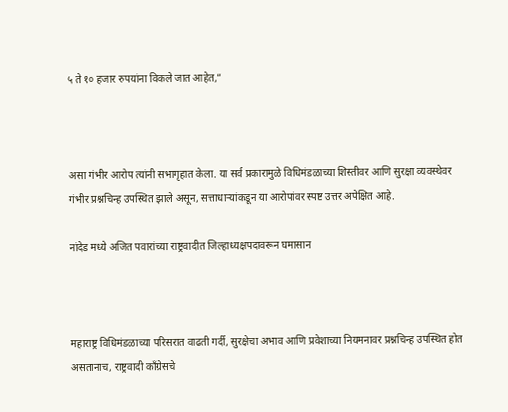५ ते १० हजार रुपयांना विकले जात आहेत,”



असा गंभीर आरोप त्यांनी सभागृहात केला. या सर्व प्रकारामुळे विधिमंडळाच्या शिस्तीवर आणि सुरक्षा व्यवस्थेवर गंभीर प्रश्नचिन्ह उपस्थित झाले असून, सत्ताधाऱ्यांकडून या आरोपांवर स्पष्ट उत्तर अपेक्षित आहे.

नांदेड मध्ये अजित पवारांच्या राष्ट्रवादीत जिल्हाध्यक्षपदावरून घमासान



महाराष्ट्र विधिमंडळाच्या परिसरात वाढती गर्दी, सुरक्षेचा अभाव आणि प्रवेशाच्या नियमनावर प्रश्नचिन्ह उपस्थित होत असतानाच, राष्ट्रवादी काँग्रेसचे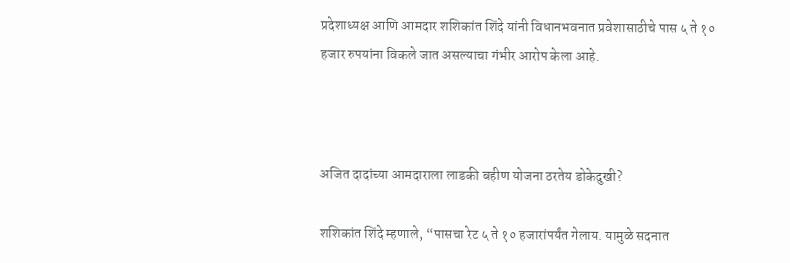प्रदेशाध्यक्ष आणि आमदार शशिकांत शिंदे यांनी विधानभवनात प्रवेशासाठीचे पास ५ ते १० हजार रुपयांना विकले जात असल्याचा गंभीर आरोप केला आहे.



अजित दादांच्या आमदाराला लाडकी बहीण योजना ठरतेय डोकेदुखी?

शशिकांत शिंदे म्हणाले, “पासचा रेट ५ ते १० हजारांपर्यंत गेलाय. यामुळे सदनात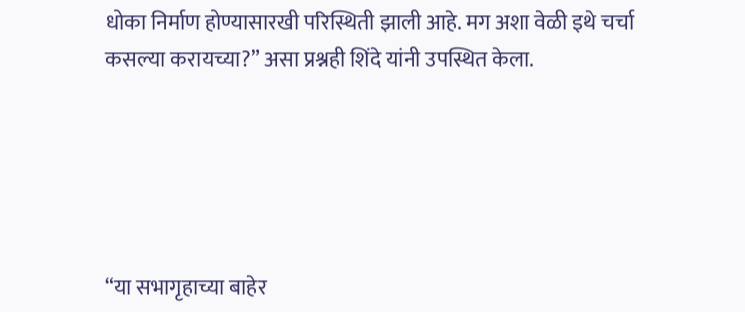धोका निर्माण होण्यासारखी परिस्थिती झाली आहे. मग अशा वेळी इथे चर्चा कसल्या करायच्या?” असा प्रश्नही शिंदे यांनी उपस्थित केला.





“या सभागृहाच्या बाहेर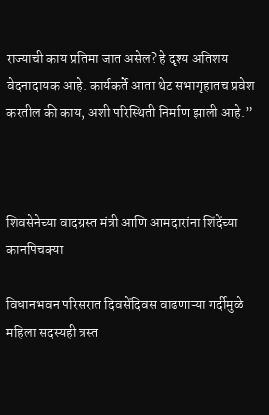राज्याची काय प्रतिमा जात असेल? हे दृश्य अतिशय वेदनादायक आहे. कार्यकर्ते आता थेट सभागृहातच प्रवेश करतील की काय, अशी परिस्थिती निर्माण झाली आहे.”



शिवसेनेच्या वादग्रस्त मंत्री आणि आमदारांना शिंदेंच्या कानपिचक्या

विधानभवन परिसरात दिवसेंदिवस वाढणाऱ्या गर्दीमुळे महिला सदस्यही त्रस्त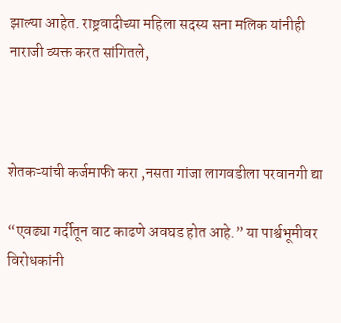झाल्या आहेत. राष्ट्रवादीच्या महिला सदस्य सना मलिक यांनीही नाराजी व्यक्त करत सांगितले,



शेतकऱ्यांची कर्जमाफी करा ,नसता गांजा लागवडीला परवानगी द्या

“एवढ्या गर्दीतून वाट काढणे अवघड होत आहे.” या पार्श्वभूमीवर विरोधकांनी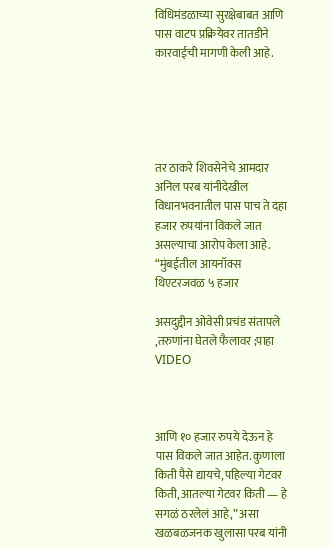विधिमंडळाच्या सुरक्षेबाबत आणि पास वाटप प्रक्रियेवर तातडीने कारवाईची मागणी केली आहे.





तर ठाकरे शिवसेनेचे आमदार अनिल परब यांनीदेखील विधानभवनातील पास पाच ते दहा हजार रुपयांना विकले जात असल्याचा आरोप केला आहे. “मुंबईतील आयनॉक्स थिएटरजवळ ५ हजार

असदुद्दीन ओवेसी प्रचंड संतापले ,तरुणांना घेतले फैलावर ;पाहा VIDEO



आणि १० हजार रुपये देऊन हे पास विकले जात आहेत. कुणाला किती पैसे द्यायचे, पहिल्या गेटवर किती, आतल्या गेटवर किती — हे सगळं ठरलेलं आहे,” असा खळबळजनक खुलासा परब यांनी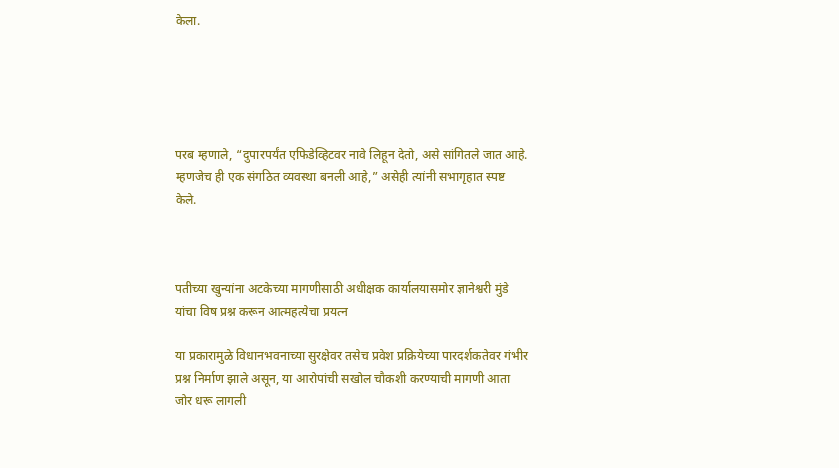केला.





परब म्हणाले, “दुपारपर्यंत एफिडेव्हिटवर नावे लिहून देतो, असे सांगितले जात आहे. म्हणजेच ही एक संगठित व्यवस्था बनली आहे,” असेही त्यांनी सभागृहात स्पष्ट केले.



पतीच्या खुन्यांना अटकेच्या मागणीसाठी अधीक्षक कार्यालयासमोर ज्ञानेश्वरी मुंडे यांचा विष प्रश्न करून आत्महत्येचा प्रयत्न

या प्रकारामुळे विधानभवनाच्या सुरक्षेवर तसेच प्रवेश प्रक्रियेच्या पारदर्शकतेवर गंभीर प्रश्न निर्माण झाले असून, या आरोपांची सखोल चौकशी करण्याची मागणी आता जोर धरू लागली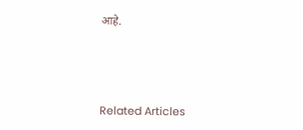आहे.





Related Articles